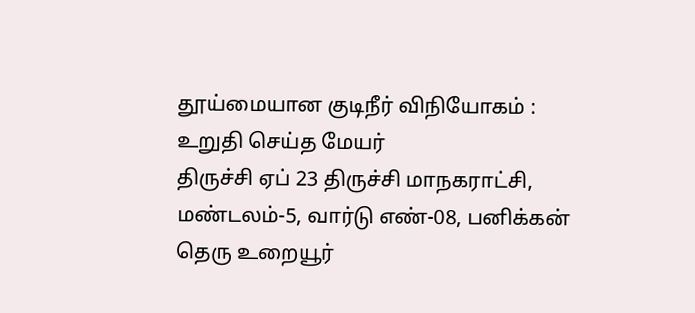தூய்மையான குடிநீர் விநியோகம் : உறுதி செய்த மேயர்
திருச்சி ஏப் 23 திருச்சி மாநகராட்சி, மண்டலம்-5, வார்டு எண்-08, பனிக்கன் தெரு உறையூர்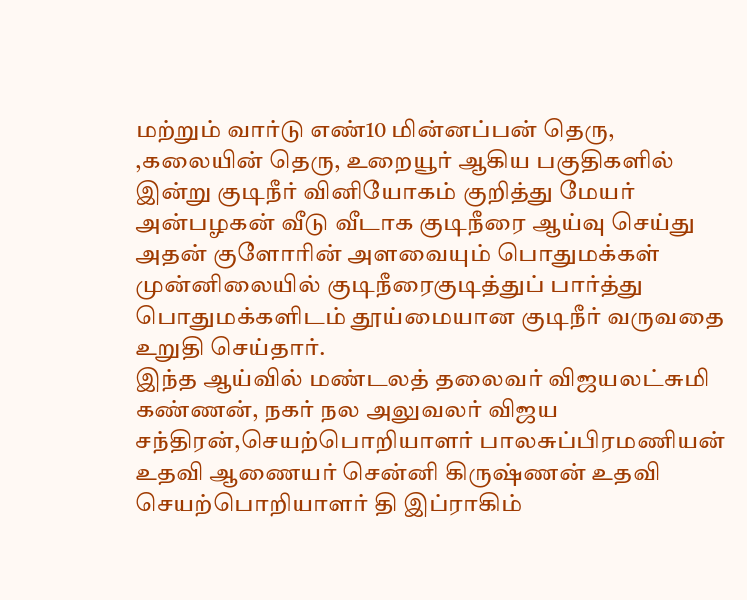மற்றும் வார்டு எண்10 மின்னப்பன் தெரு, ,கலையின் தெரு, உறையூர் ஆகிய பகுதிகளில் இன்று குடிநீர் வினியோகம் குறித்து மேயர் அன்பழகன் வீடு வீடாக குடிநீரை ஆய்வு செய்து அதன் குளோரின் அளவையும் பொதுமக்கள் முன்னிலையில் குடிநீரைகுடித்துப் பார்த்து பொதுமக்களிடம் தூய்மையான குடிநீர் வருவதை உறுதி செய்தார்.
இந்த ஆய்வில் மண்டலத் தலைவர் விஜயலட்சுமி கண்ணன், நகர் நல அலுவலர் விஜய சந்திரன்,செயற்பொறியாளர் பாலசுப்பிரமணியன் உதவி ஆணையர் சென்னி கிருஷ்ணன் உதவி செயற்பொறியாளர் தி இப்ராகிம்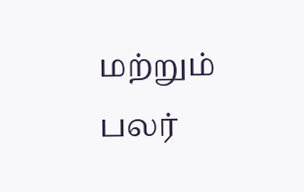மற்றும் பலர்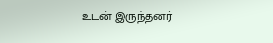உடன் இருந்தனர்